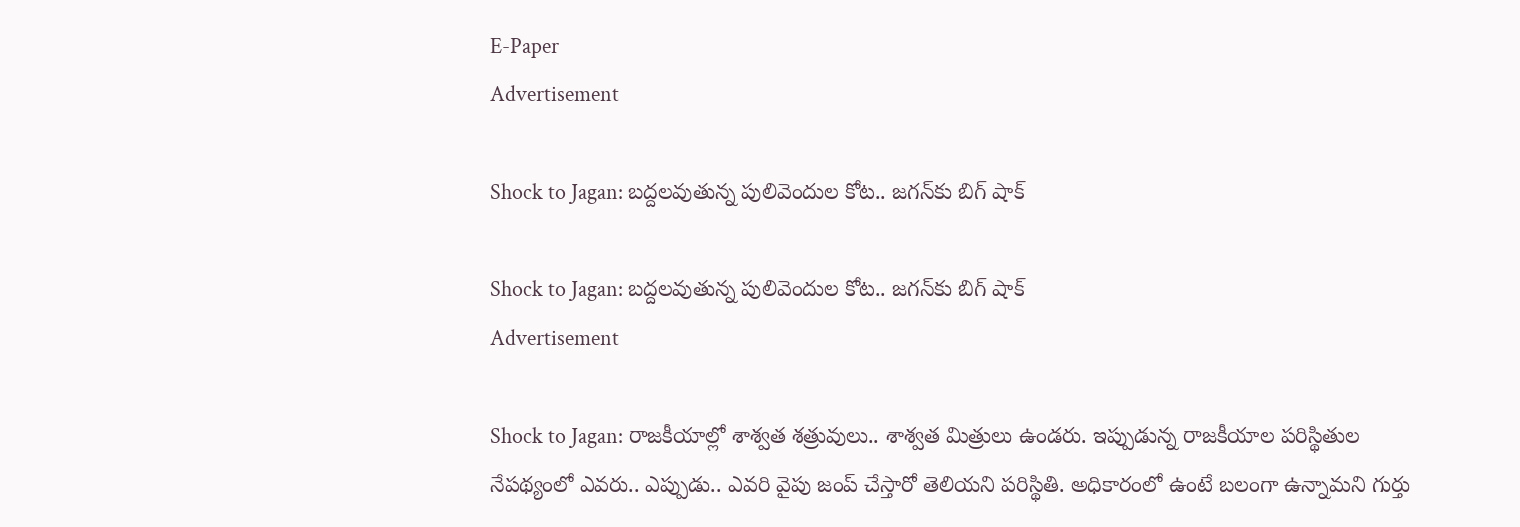E-Paper
Advertisement

Shock to Jagan: బద్దలవుతున్న పులివెందుల కోట.. జగన్‌కు బిగ్ షాక్

Shock to Jagan: బద్దలవుతున్న పులివెందుల కోట.. జగన్‌కు బిగ్ షాక్
Advertisement

Shock to Jagan: రాజకీయాల్లో శాశ్వత శత్రువులు.. శాశ్వత మిత్రులు ఉండరు. ఇప్పుడున్న రాజకీయాల పరిస్థితుల నేపథ్యంలో ఎవరు.. ఎప్పుడు.. ఎవరి వైపు జంప్ చేస్తారో తెలియని పరిస్థితి. అధికారంలో ఉంటే బలంగా ఉన్నామని గుర్తు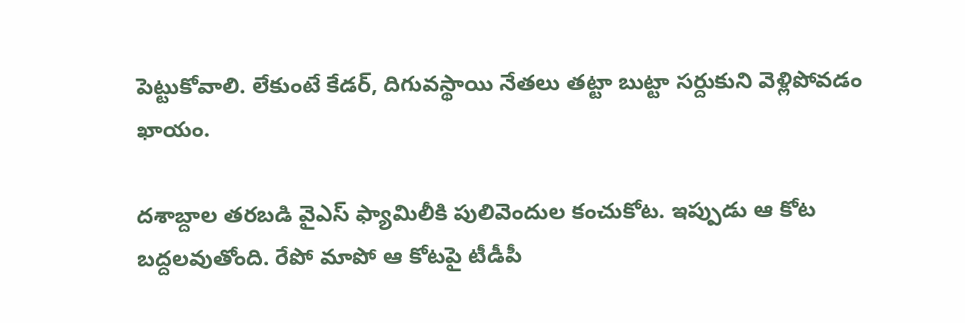పెట్టుకోవాలి. లేకుంటే కేడర్, దిగువస్థాయి నేతలు తట్టా బుట్టా సర్దుకుని వెళ్లిపోవడం ఖాయం.

దశాబ్దాల తరబడి వైఎస్ ఫ్యామిలీకి పులివెందుల కంచుకోట. ఇప్పుడు ఆ కోట బద్దలవుతోంది. రేపో మాపో ఆ కోటపై టీడీపీ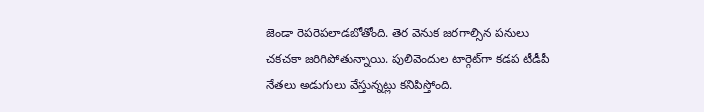జెండా రెపరెపలాడబోతోంది. తెర వెనుక జరగాల్సిన పనులు చకచకా జరిగిపోతున్నాయి. పులివెందుల టార్గెట్‌గా కడప టీడీపీ నేతలు అడుగులు వేస్తున్నట్లు కనిపిస్తోంది.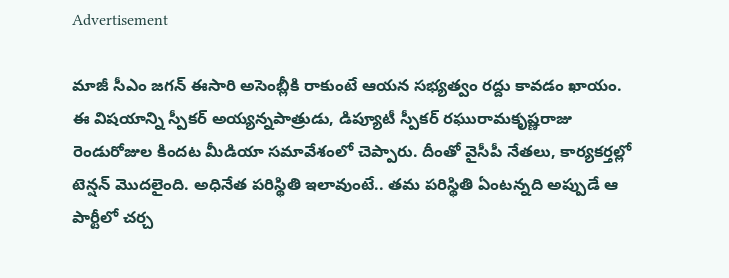Advertisement

మాజీ సీఎం జగన్ ఈసారి అసెంబ్లీకి రాకుంటే ఆయన సభ్యత్వం రద్దు కావడం ఖాయం. ఈ విషయాన్ని స్పీకర్ అయ్యన్నపాత్రుడు, డిప్యూటీ స్పీకర్ రఘురామకృష్ణరాజు రెండురోజుల కిందట మీడియా సమావేశంలో చెప్పారు. దీంతో వైసీపీ నేతలు, కార్యకర్తల్లో టెన్షన్ మొదలైంది. అధినేత పరిస్థితి ఇలావుంటే.. తమ పరిస్థితి ఏంటన్నది అప్పుడే ఆ పార్టీలో చర్చ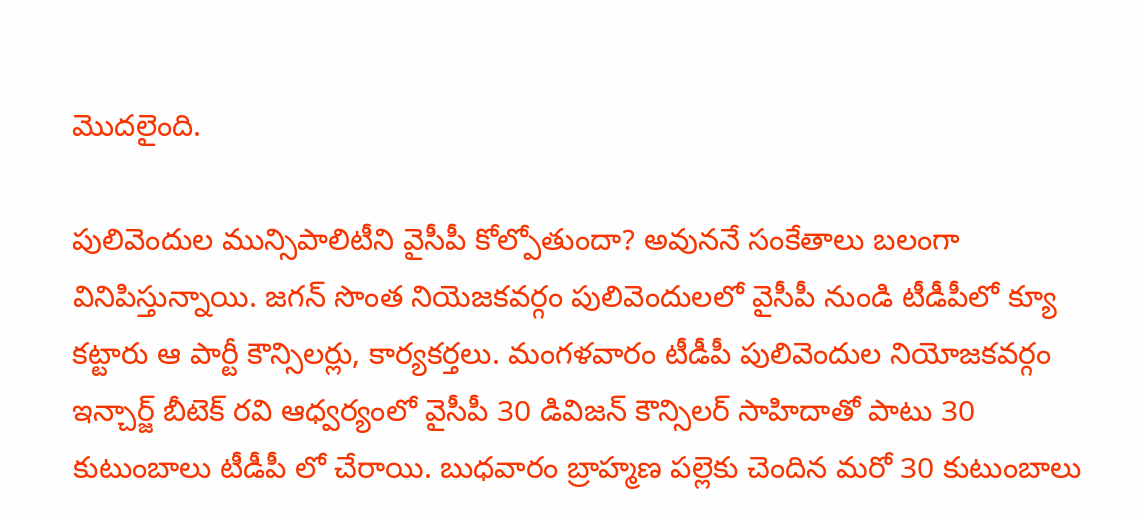మొదలైంది.

పులివెందుల మున్సిపాలిటీని వైసీపీ కోల్పోతుందా? అవుననే సంకేతాలు బలంగా వినిపిస్తున్నాయి. జగన్ సొంత నియెజకవర్గం పులివెందులలో వైసీపీ నుండి టీడీపీలో క్యూ కట్టారు ఆ పార్టీ కౌన్సిలర్లు, కార్యకర్తలు. మంగళవారం టీడీపీ పులివెందుల నియోజకవర్గం ఇన్చార్జ్ బీటెక్ రవి ఆధ్వర్యంలో వైసీపీ 30 డివిజన్ కౌన్సిలర్ సాహిదాతో పాటు 30 కుటుంబాలు టీడీపీ లో చేరాయి. బుధవారం బ్రాహ్మణ పల్లెకు చెందిన మరో 30 కుటుంబాలు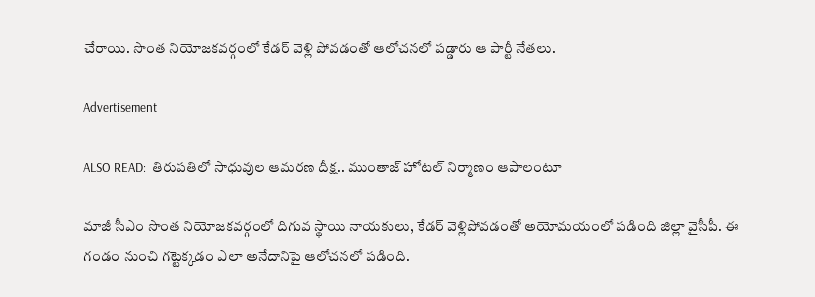చేరాయి. సొంత నియోజకవర్గంలో కేడర్ వెళ్లి పోవడంతో ఆలోచనలో పడ్డారు ఆ పార్టీ నేతలు.

Advertisement

ALSO READ:  తిరుపతిలో సాధువుల ఆమరణ దీక్ష.. ముంతాజ్ హోటల్ నిర్మాణం ఆపాలంటూ

మాజీ సీఎం సొంత నియోజకవర్గంలో దిగువ స్థాయి నాయకులు, కేడర్ వెళ్లిపోవడంతో అయోమయంలో పడింది జిల్లా వైసీపీ. ఈ గండం నుంచి గట్టెక్కడం ఎలా అనేదానిపై ఆలోచనలో పడింది.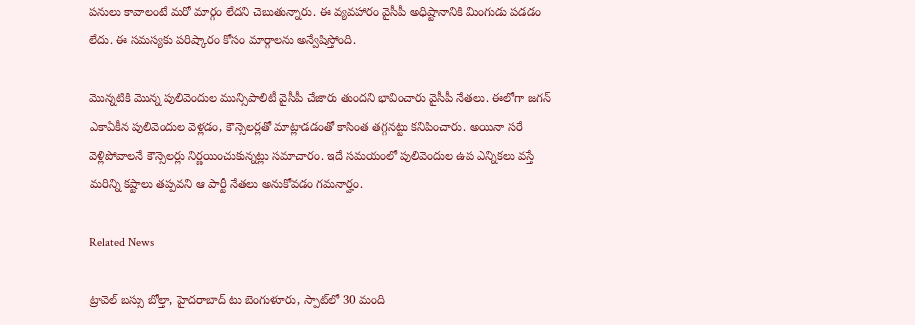పనులు కావాలంటే మరో మార్గం లేదని చెబుతున్నారు. ఈ వ్యవహారం వైసీపీ అధిష్టానానికి మింగుడు పడడం లేదు. ఈ సమస్యకు పరిష్కారం కోసం మార్గాలను అన్వేషిస్తోంది.

మొన్నటికి మొన్న పులివెందుల మున్సిపాలిటీ వైసీపీ చేజారు తుందని భావించారు వైసీపీ నేతలు. ఈలోగా జగన్ ఎకాఏకీన పులివెందుల వెళ్లడం, కౌన్సెలర్లతో మాట్లాడడంతో కాసింత తగ్గనట్టు కనిపించారు. అయినా సరే వెళ్లిపోవాలనే కౌన్సెలర్లు నిర్ణయించుకున్నట్లు సమాచారం. ఇదే సమయంలో పులివెందుల ఉప ఎన్నికలు వస్తే మరిన్ని కష్టాలు తప్పవని ఆ పార్టీ నేతలు అనుకోవడం గమనార్హం.

Related News

ట్రావెల్ బస్సు బోల్తా, హైదరాబాద్ టు బెంగుళూరు, స్పాట్‌లో 30 మంది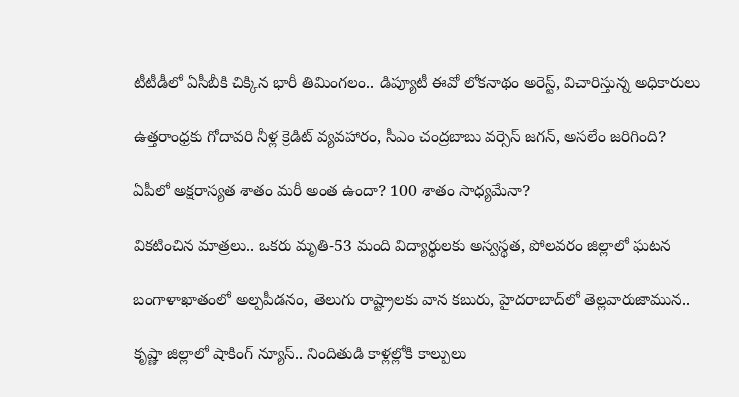టీటీడీలో ఏసీబీకి చిక్కిన భారీ తిమింగలం.. డిప్యూటీ ఈవో లోకనాథం అరెస్ట్, విచారిస్తున్న అధికారులు

ఉత్తరాంధ్రకు గోదావరి నీళ్ల క్రెడిట్ వ్యవహారం, సీఎం చంద్రబాబు వర్సెస్ జగన్, అసలేం జరిగింది?

ఏపీలో అక్షరాస్యత శాతం మరీ అంత ఉందా? 100 శాతం సాధ్యమేనా?

వికటించిన మాత్రలు.. ఒకరు మృతి-53 మంది విద్యార్థులకు అస్వస్థత, పోలవరం జిల్లాలో ఘటన

బంగాళాఖాతంలో అల్పపీడనం, తెలుగు రాష్ట్రాలకు వాన కబురు, హైదరాబాద్‌లో తెల్లవారుజామున..

కృష్ణా జిల్లాలో షాకింగ్ న్యూస్.. నిందితుడి కాళ్లల్లోకి కాల్పులు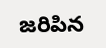జరిపిన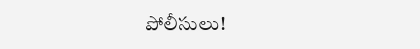పోలీసులు!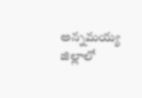అన్నమయ్య జిల్లాలో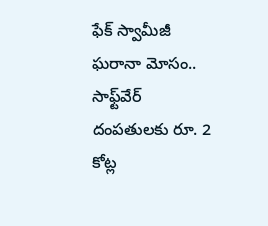ఫేక్ స్వామీజీ ఘరానా మోసం.. సాఫ్ట్‌వేర్ దంపతులకు రూ. 2 కోట్ల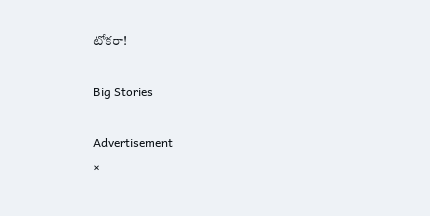టోకరా!

Big Stories

Advertisement
×